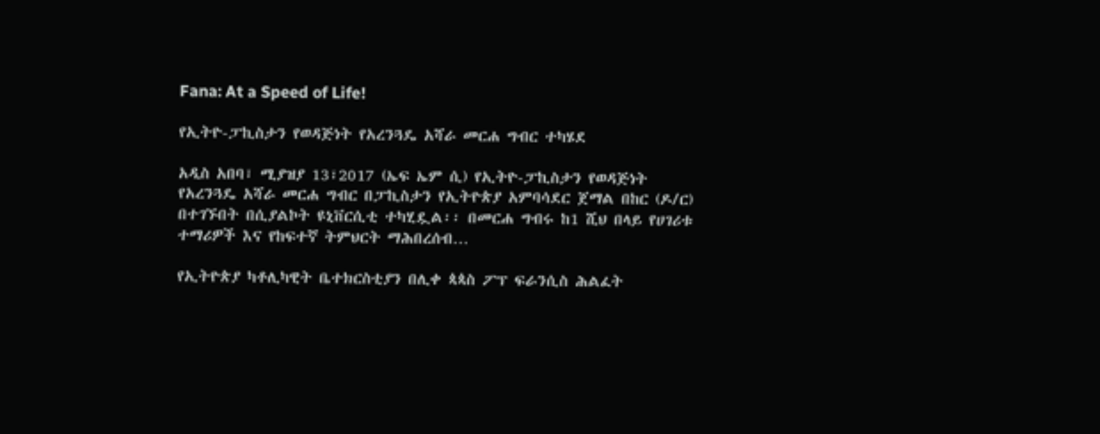Fana: At a Speed of Life!

የኢትዮ-ፓኪስታን የወዳጅነት የአረንጓዴ አሻራ መርሐ ግብር ተካሄደ

አዲስ አበባ፣ ሚያዝያ 13፣2017 (ኤፍ ኤም ሲ) የኢትዮ-ፓኪስታን የወዳጅነት የአረንጓዴ አሻራ መርሐ ግብር በፓኪስታን የኢትዮጵያ አምባሳደር ጀማል በከር (ዶ/ር) በተገኙበት በሲያልኮት ዩኒቨርሲቲ ተካሂዷል፡፡ በመርሐ ግብሩ ከ1 ሺህ በላይ የሀገሪቱ ተማሪዎች እና የከፍተኛ ትምህርት ማሕበረሰብ…

የኢትዮጵያ ካቶሊካዊት ቤተክርስቲያን በሊቀ ጳጳስ ፖፕ ፍራንሲስ ሕልፈት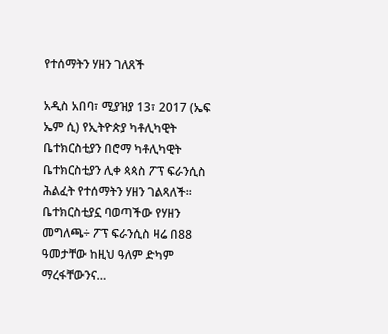የተሰማትን ሃዘን ገለጸች

አዲስ አበባ፣ ሚያዝያ 13፣ 2017 (ኤፍ ኤም ሲ) የኢትዮጵያ ካቶሊካዊት ቤተክርስቲያን በሮማ ካቶሊካዊት ቤተክርስቲያን ሊቀ ጳጳስ ፖፕ ፍራንሲስ ሕልፈት የተሰማትን ሃዘን ገልጻለች፡፡ ቤተክርስቲያኗ ባወጣችው የሃዘን መግለጫ÷ ፖፕ ፍራንሲስ ዛሬ በ88 ዓመታቸው ከዚህ ዓለም ድካም ማረፋቸውንና…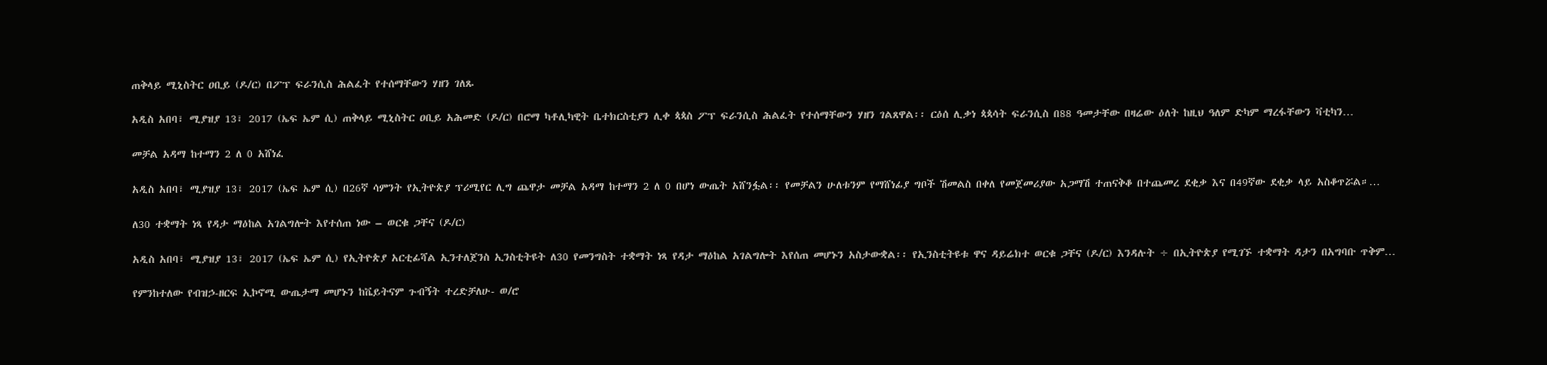ጠቅላይ ሚኒስትር ዐቢይ (ዶ/ር) በፖፕ ፍራንሲስ ሕልፈት የተሰማቸውን ሃዘን ገለጹ

አዲስ አበባ፣ ሚያዝያ 13፣ 2017 (ኤፍ ኤም ሲ) ጠቅላይ ሚኒስትር ዐቢይ አሕመድ (ዶ/ር) በሮማ ካቶሊካዊት ቤተክርስቲያን ሊቀ ጳጳስ ፖፕ ፍራንሲስ ሕልፈት የተሰማቸውን ሃዘን ገልጸዋል፡፡ ርዕሰ ሊቃነ ጳጳሳት ፍራንሲስ በ88 ዓመታቸው በዛሬው ዕለት ከዚህ ዓለም ድካም ማረፋቸውን ቫቲካን…

መቻል አዳማ ከተማን 2 ለ 0 አሸነፈ

አዲስ አበባ፣ ሚያዝያ 13፣ 2017 (ኤፍ ኤም ሲ) በ26ኛ ሳምንት የኢትዮጵያ ፕሪሚየር ሊግ ጨዋታ መቻል አዳማ ከተማን 2 ለ 0 በሆነ ውጤት አሸንፏል፡፡ የመቻልን ሁለቱንም የማሸነፊያ ግቦች ሽመልስ በቀለ የመጀመሪያው አጋማሽ ተጠናቅቆ በተጨመረ ደቂቃ እና በ49ኛው ደቂቃ ላይ አስቆጥሯል።…

ለ30 ተቋማት ነጻ የዳታ ማዕከል አገልግሎት እየተሰጠ ነው – ወርቁ ጋቸና (ዶ/ር)

አዲስ አበባ፣ ሚያዝያ 13፣ 2017 (ኤፍ ኤም ሲ) የኢትዮጵያ አርቲፊሻል ኢንተለጀንስ ኢንስቲትዩት ለ30 የመንግስት ተቋማት ነጻ የዳታ ማዕከል አገልግሎት እየሰጠ መሆኑን አስታውቋል፡፡ የኢንስቲትዩቱ ዋና ዳይሬክተ ወርቁ ጋቸና (ዶ/ር) እንዳሉት ÷ በኢትዮጵያ የሚገኙ ተቋማት ዳታን በአግባቡ ጥቅም…

የምንከተለው የብዝኃ-ዘርፍ ኢኮኖሚ ውጤታማ መሆኑን ከቬይትናም ጉብኝት ተረድቻለሁ- ወ/ሮ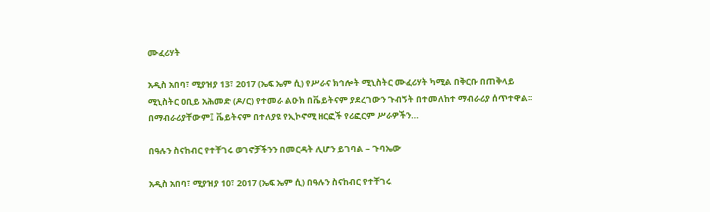ሙፈሪሃት

አዲስ አበባ፣ ሚያዝያ 13፣ 2017 (ኤፍ ኤም ሲ) የሥራና ክኅሎት ሚኒስትር ሙፈሪሃት ካሚል በቅርቡ በጠቅላይ ሚኒስትር ዐቢይ አሕመድ (ዶ/ር) የተመራ ልዑክ በቬይትናም ያደረገውን ጉብኝት በተመለከተ ማብራሪያ ሰጥተዋል፡፡ በማብራሪያቸውም፤ ቬይትናም በተለያዩ የኢኮኖሚ ዘርፎች የሪፎርም ሥራዎችን…

በዓሉን ስናከብር የተቸገሩ ወገኖቻችንን በመርዳት ሊሆን ይገባል – ጉባኤው

አዲስ አበባ፣ ሚያዝያ 10፣ 2017 (ኤፍ ኤም ሲ) በዓሉን ስናከብር የተቸገሩ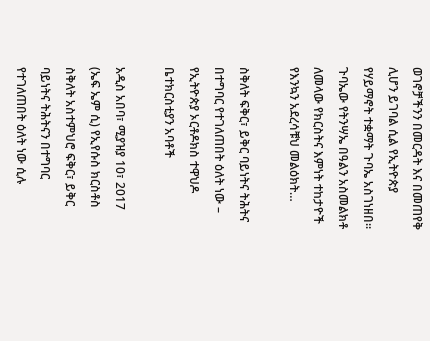ወገኖቻችንን በመርዳት እና በመጠየቅ ሊሆን ይገባል ሲል የኢትዮጵያ የሃይማኖት ተቋማት ጉባኤ አስገነዘበ። ጉባኤው የትንሣኤ በዓልን አስመልክቶ ለመላው የክርስትና እምነት ተከታዮች የእንኳን አደረሳቹህ መልዕክት…

ስቅለት ፍቅር፣ ይቅር ባይነትና ትሕትና በተግባር የተገለጠበት ዕለት ነው – የኢትዮጵያ ኦርቶዶክስ ተዋህዶ ቤተክርስቲያን አባቶች

አዲስ አበባ፣ ሚያዝያ 10፣ 2017 (ኤፍ ኤም ሲ) የኢየሱስ ክርስቶስ ስቅለት አስተምህሮ ፍቅር፣ ይቅር ባይነትና ትሕትናን በተግባር የተገለጠበት ዕለት ነው ሲሉ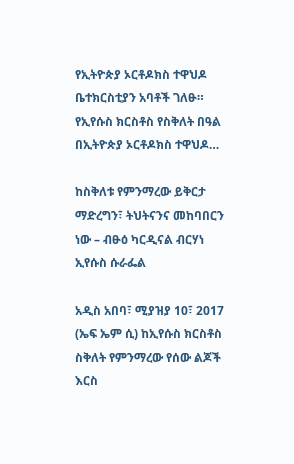የኢትዮጵያ ኦርቶዶክስ ተዋህዶ ቤተክርስቲያን አባቶች ገለፁ። የኢየሱስ ክርስቶስ የስቅለት በዓል በኢትዮጵያ ኦርቶዶክስ ተዋህዶ…

ከስቅለቱ የምንማረው ይቅርታ ማድረግን፣ ትህትናንና መከባበርን ነው – ብፁዕ ካርዲናል ብርሃነ ኢየሱስ ሱራፌል

አዲስ አበባ፣ ሚያዝያ 10፣ 2017 (ኤፍ ኤም ሲ) ከኢየሱስ ክርስቶስ ስቅለት የምንማረው የሰው ልጆች እርስ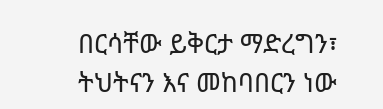በርሳቸው ይቅርታ ማድረግን፣ ትህትናን እና መከባበርን ነው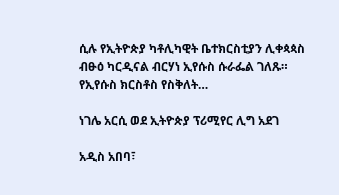ሲሉ የኢትዮጵያ ካቶሊካዊት ቤተክርስቲያን ሊቀጳጳስ ብፁዕ ካርዲናል ብርሃነ ኢየሱስ ሱራፌል ገለጹ። የኢየሱስ ክርስቶስ የስቅለት…

ነገሌ አርሲ ወደ ኢትዮጵያ ፕሪሚየር ሊግ አደገ

አዲስ አበባ፣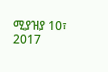ሚያዝያ 10፣ 2017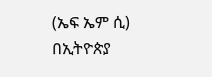(ኤፍ ኤም ሲ) በኢትዮጵያ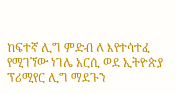ከፍተኛ ሊግ ምድብ ለ እየተሳተፈ የሚገኘው ነገሌ አርሲ ወደ ኢትዮጵያ ፕሪሚየር ሊግ ማደጉን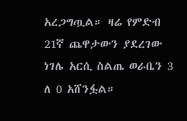አረጋግጧል። ዛሬ የምድብ 21ኛ ጨዋታውን ያደረገው ነገሌ አርሲ ስልጤ ወራቤን 3 ለ 0 አሸንፏል።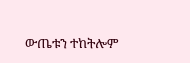ውጤቱን ተከትሎም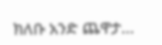ክለቡ አንድ ጨዋታ…